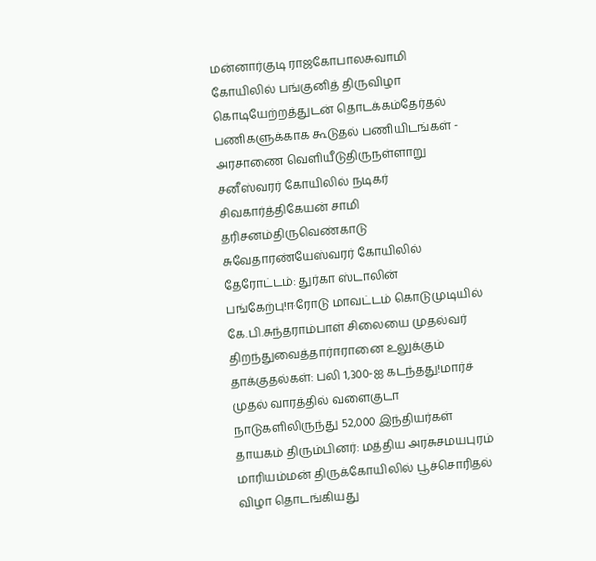மன்னார்குடி ராஜகோபாலசுவாமி கோயிலில் பங்குனித் திருவிழா கொடியேற்றத்துடன் தொடக்கம்தேர்தல் பணிகளுக்காக கூடுதல் பணியிடங்கள் - அரசாணை வெளியீடுதிருநள்ளாறு சனீஸ்வரர் கோயிலில் நடிகர் சிவகார்த்திகேயன் சாமி தரிசனம்திருவெண்காடு சுவேதாரண்யேஸ்வரர் கோயிலில் தேரோட்டம்: துர்கா ஸ்டாலின் பங்கேற்பு!ஈரோடு மாவட்டம் கொடுமுடியில் கே.பி.சுந்தராம்பாள் சிலையை முதல்வர் திறந்துவைத்தார்ஈரானை உலுக்கும் தாக்குதல்கள்: பலி 1,300-ஐ கடந்தது!மார்ச் முதல் வாரத்தில் வளைகுடா நாடுகளிலிருந்து 52,000 இந்தியர்கள் தாயகம் திரும்பினர்: மத்திய அரசுசமயபுரம் மாரியம்மன் திருக்கோயிலில் பூச்சொரிதல் விழா தொடங்கியது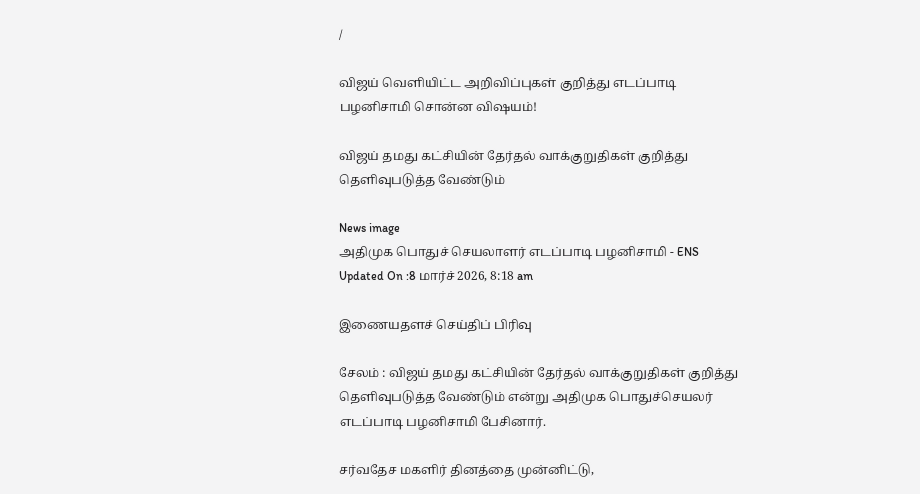/

விஜய் வெளியிட்ட அறிவிப்புகள் குறித்து எடப்பாடி பழனிசாமி சொன்ன விஷயம்!

விஜய் தமது கட்சியின் தேர்தல் வாக்குறுதிகள் குறித்து தெளிவுபடுத்த வேண்டும்

News image
அதிமுக பொதுச் செயலாளர் எடப்பாடி பழனிசாமி - ENS
Updated On :8 மார்ச் 2026, 8:18 am

இணையதளச் செய்திப் பிரிவு

சேலம் : விஜய் தமது கட்சியின் தேர்தல் வாக்குறுதிகள் குறித்து தெளிவுபடுத்த வேண்டும் என்று அதிமுக பொதுச்செயலர் எடப்பாடி பழனிசாமி பேசினார்.

சர்வதேச மகளிர் தினத்தை முன்னிட்டு,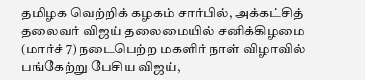தமிழக வெற்றிக் கழகம் சார்பில், அக்கட்சித் தலைவர் விஜய் தலைமையில் சனிக்கிழமை (மார்ச் 7) நடைபெற்ற மகளிர் நாள் விழாவில் பங்கேற்று பேசிய விஜய்,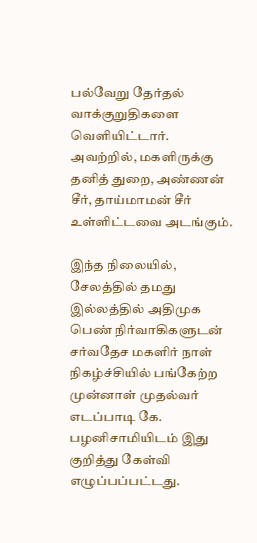பல்வேறு தேர்தல் வாக்குறுதிகளை வெளியிட்டார். அவற்றில், மகளிருக்கு தனித் துறை, அண்ணன் சீர், தாய்மாமன் சீர் உள்ளிட்டவை அடங்கும்.

இந்த நிலையில், சேலத்தில் தமது இல்லத்தில் அதிமுக பெண் நிர்வாகிகளுடன் சர்வதேச மகளிர் நாள் நிகழ்ச்சியில் பங்கேற்ற முன்னாள் முதல்வர் எடப்பாடி கே. பழனிசாமியிடம் இது குறித்து கேள்வி எழுப்பப்பட்டது.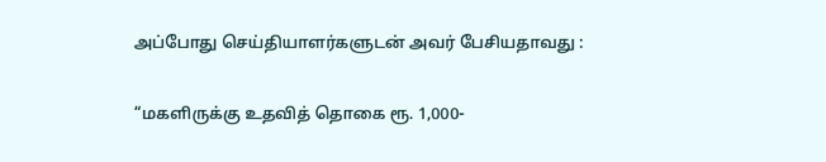அப்போது செய்தியாளர்களுடன் அவர் பேசியதாவது :

“மகளிருக்கு உதவித் தொகை ரூ. 1,000-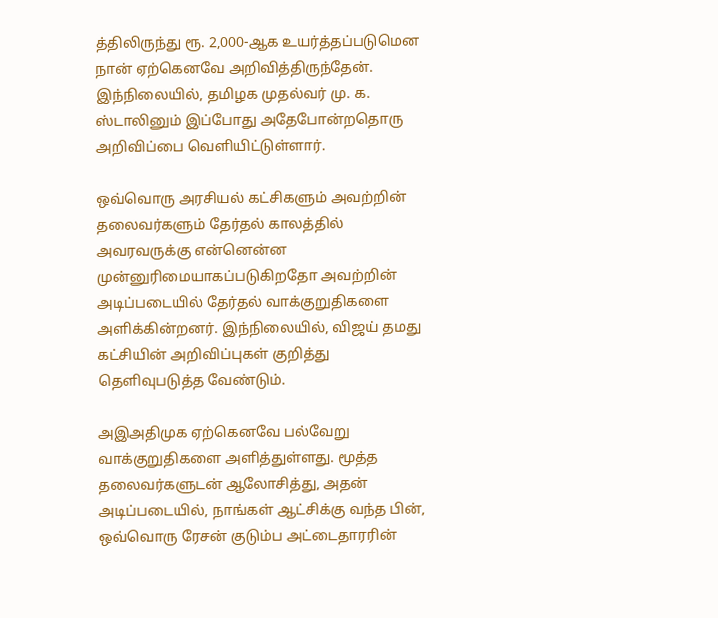த்திலிருந்து ரூ. 2,000-ஆக உயர்த்தப்படுமென நான் ஏற்கெனவே அறிவித்திருந்தேன். இந்நிலையில், தமிழக முதல்வர் மு. க. ஸ்டாலினும் இப்போது அதேபோன்றதொரு அறிவிப்பை வெளியிட்டுள்ளார்.

ஒவ்வொரு அரசியல் கட்சிகளும் அவற்றின் தலைவர்களும் தேர்தல் காலத்தில் அவரவருக்கு என்னென்ன முன்னுரிமையாகப்படுகிறதோ அவற்றின் அடிப்படையில் தேர்தல் வாக்குறுதிகளை அளிக்கின்றனர். இந்நிலையில், விஜய் தமது கட்சியின் அறிவிப்புகள் குறித்து தெளிவுபடுத்த வேண்டும்.

அஇஅதிமுக ஏற்கெனவே பல்வேறு வாக்குறுதிகளை அளித்துள்ளது. மூத்த தலைவர்களுடன் ஆலோசித்து, அதன் அடிப்படையில், நாங்கள் ஆட்சிக்கு வந்த பின், ஒவ்வொரு ரேசன் குடும்ப அட்டைதாரரின்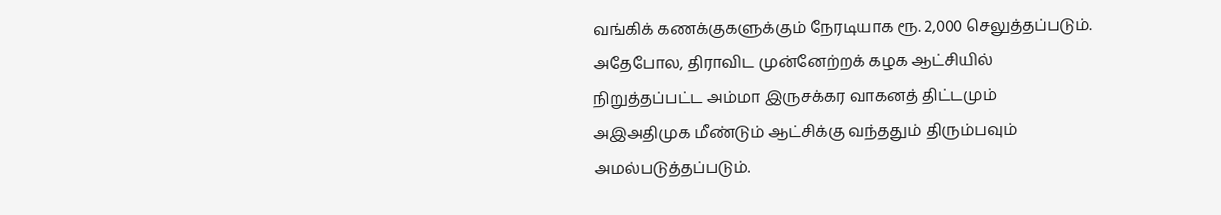வங்கிக் கணக்குகளுக்கும் நேரடியாக ரூ. 2,000 செலுத்தப்படும். அதேபோல, திராவிட முன்னேற்றக் கழக ஆட்சியில் நிறுத்தப்பட்ட அம்மா இருசக்கர வாகனத் திட்டமும் அஇஅதிமுக மீண்டும் ஆட்சிக்கு வந்ததும் திரும்பவும் அமல்படுத்தப்படும்.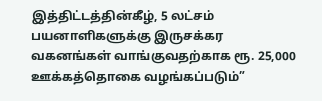இத்திட்டத்தின்கீழ், 5 லட்சம் பயனாளிகளுக்கு இருசக்கர வகனங்கள் வாங்குவதற்காக ரூ. 25,000 ஊக்கத்தொகை வழங்கப்படும்”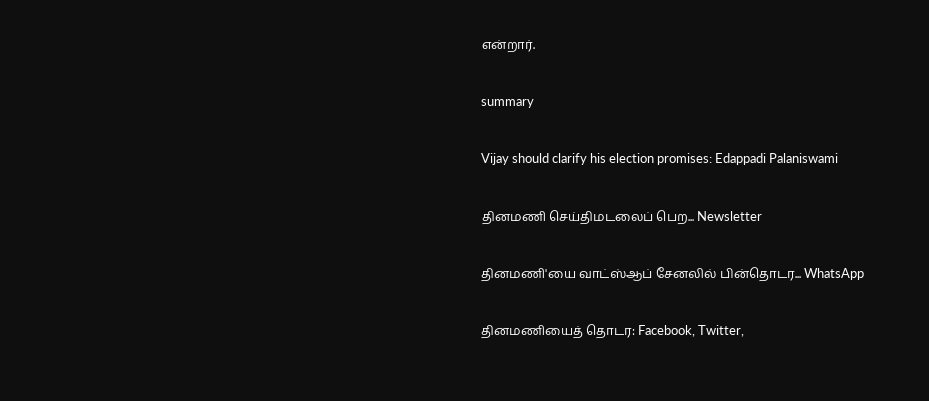என்றார்.

summary

Vijay should clarify his election promises: Edappadi Palaniswami

தினமணி செய்திமடலைப் பெற... Newsletter

தினமணி'யை வாட்ஸ்ஆப் சேனலில் பின்தொடர... WhatsApp

தினமணியைத் தொடர: Facebook, Twitter,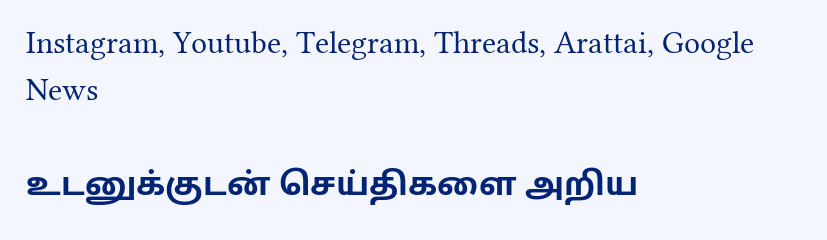Instagram, Youtube, Telegram, Threads, Arattai, Google News

உடனுக்குடன் செய்திகளை அறிய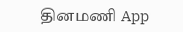தினமணி App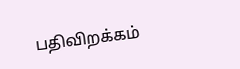பதிவிறக்கம்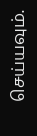செய்யவும்.